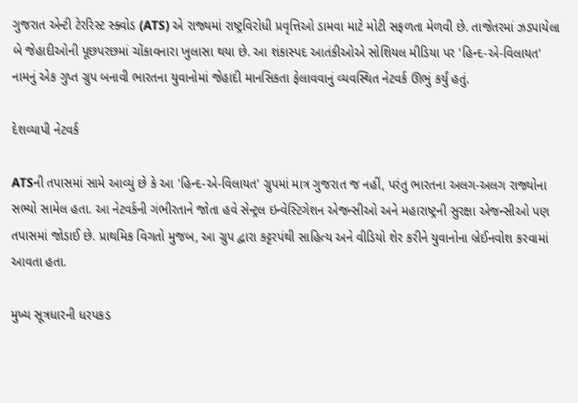ગુજરાત એન્ટી ટેરરિસ્ટ સ્ક્વોડ (ATS) એ રાજ્યમાં રાષ્ટ્રવિરોધી પ્રવૃત્તિઓ ડામવા માટે મોટી સફળતા મેળવી છે. તાજેતરમાં ઝડપાયેલા બે જેહાદીઓની પૂછપરછમાં ચોંકાવનારા ખુલાસા થયા છે. આ શંકાસ્પદ આતંકીઓએ સોશિયલ મીડિયા પર 'હિન્દ-એ-વિલાયત' નામનું એક ગુપ્ત ગ્રુપ બનાવી ભારતના યુવાનોમાં જેહાદી માનસિકતા ફેલાવવાનું વ્યવસ્થિત નેટવર્ક ઊભું કર્યું હતું.

દેશવ્યાપી નેટવર્ક

ATSની તપાસમાં સામે આવ્યું છે કે આ 'હિન્દ-એ-વિલાયત' ગ્રુપમાં માત્ર ગુજરાત જ નહીં, પરંતુ ભારતના અલગ-અલગ રાજ્યોના સભ્યો સામેલ હતા. આ નેટવર્કની ગંભીરતાને જોતા હવે સેન્ટ્રલ ઇન્વેસ્ટિગેશન એજન્સીઓ અને મહારાષ્ટ્રની સુરક્ષા એજન્સીઓ પણ તપાસમાં જોડાઈ છે. પ્રાથમિક વિગતો મુજબ, આ ગ્રુપ દ્વારા કટ્ટરપંથી સાહિત્ય અને વીડિયો શેર કરીને યુવાનોના બ્રેઈનવોશ કરવામાં આવતા હતા.

મુખ્ય સૂત્રધારની ધરપકડ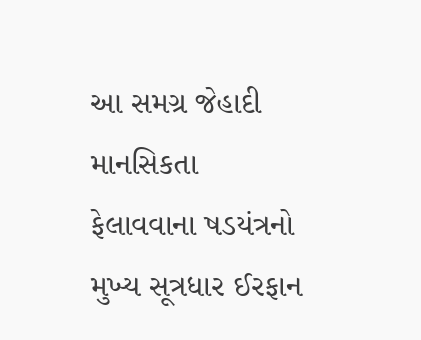આ સમગ્ર જેહાદી માનસિકતા ફેલાવવાના ષડયંત્રનો મુખ્ય સૂત્રધાર ઈરફાન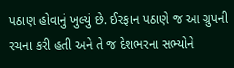પઠાણ હોવાનું ખુલ્યું છે. ઈરફાન પઠાણે જ આ ગ્રુપની રચના કરી હતી અને તે જ દેશભરના સભ્યોને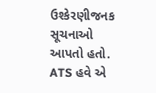ઉશ્કેરણીજનક સૂચનાઓ આપતો હતો. ATS હવે એ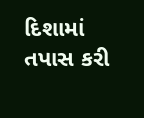દિશામાં તપાસ કરી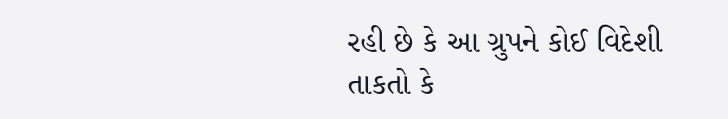રહી છે કે આ ગ્રુપને કોઈ વિદેશી તાકતો કે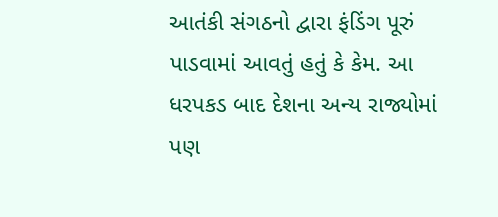આતંકી સંગઠનો દ્વારા ફંડિંગ પૂરું પાડવામાં આવતું હતું કે કેમ. આ ધરપકડ બાદ દેશના અન્ય રાજ્યોમાં પણ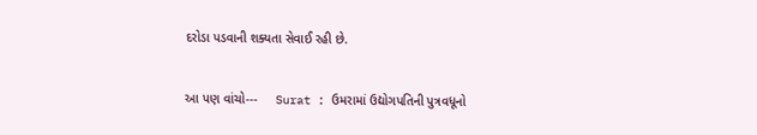દરોડા પડવાની શક્યતા સેવાઈ રહી છે.


આ પણ વાંચો---     Surat : ઉમરામાં ઉદ્યોગપતિની પુત્રવધૂનો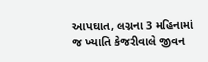આપઘાત, લગ્નના 3 મહિનામાં જ ખ્યાતિ કેજરીવાલે જીવન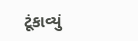ટૂંકાવ્યું